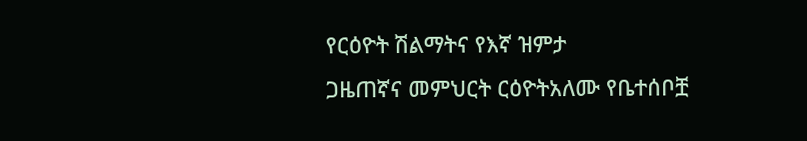የርዕዮት ሽልማትና የእኛ ዝምታ
ጋዜጠኛና መምህርት ርዕዮትአለሙ የቤተሰቦቿ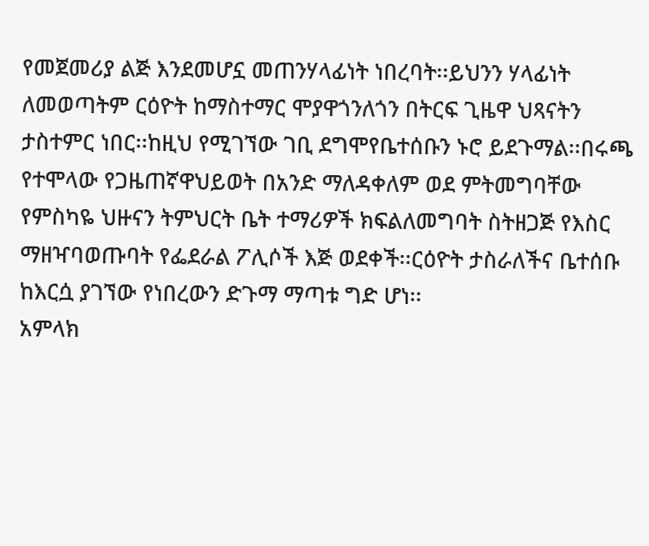የመጀመሪያ ልጅ እንደመሆኗ መጠንሃላፊነት ነበረባት፡፡ይህንን ሃላፊነት ለመወጣትም ርዕዮት ከማስተማር ሞያዋጎንለጎን በትርፍ ጊዜዋ ህጻናትን ታስተምር ነበር፡፡ከዚህ የሚገኘው ገቢ ደግሞየቤተሰቡን ኑሮ ይደጉማል፡፡በሩጫ የተሞላው የጋዜጠኛዋህይወት በአንድ ማለዳቀለም ወደ ምትመግባቸው የምስካዬ ህዙናን ትምህርት ቤት ተማሪዎች ክፍልለመግባት ስትዘጋጅ የእስር ማዘዣባወጡባት የፌደራል ፖሊሶች እጅ ወደቀች፡፡ርዕዮት ታስራለችና ቤተሰቡ ከእርሷ ያገኘው የነበረውን ድጉማ ማጣቱ ግድ ሆነ፡፡
አምላክ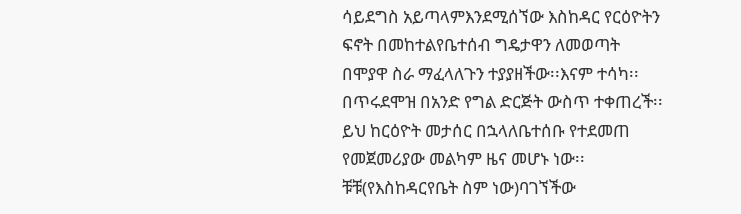ሳይደግስ አይጣላምእንደሚሰኘው እስከዳር የርዕዮትን ፍኖት በመከተልየቤተሰብ ግዴታዋን ለመወጣት በሞያዋ ስራ ማፈላለጉን ተያያዘችው፡፡እናም ተሳካ፡፡በጥሩደሞዝ በአንድ የግል ድርጅት ውስጥ ተቀጠረች፡፡ይህ ከርዕዮት መታሰር በኋላለቤተሰቡ የተደመጠ የመጀመሪያው መልካም ዜና መሆኑ ነው፡፡ቹቹ(የእስከዳርየቤት ስም ነው)ባገኘችው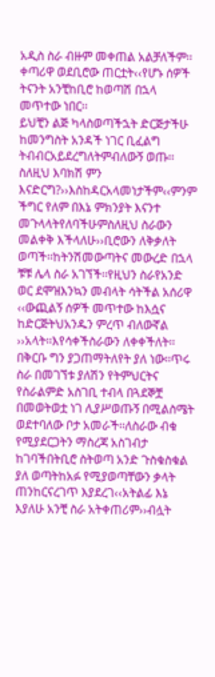አዲስ ስራ ብዙም መቀጠል አልቻለችም፡፡ቀጣሪዋ ወደቢሮው ጠርቷት‹‹የሆኑ ሰዎች ትናንት አንቺከቢሮ ከወጣሽ በኋላ መጥተው ነበር፡፡
ይህቺን ልጅ ካላስወጣችኋት ድርጅታችሁ ከመንግስት አንዳች ነገር ቢፈልግ ትብብርአይደረግለትምብለውኝ ወጡ፡፡ስለዚህ እባክሽ ምን እናድርግ?››እስከዳርአላመነታችም‹‹ምንም ችግር የለም በእኔ ምክንያት እናንተ መጉላላትየለባችሁምስለዚህ ስራውን መልቀቅ እችላለሁ››ቢሮውን ለቅቃለት ወጣች፡፡ከትንሽመውጣትና መውረድ በኋላ ቹቹ ሌላ ስራ አገኘች፡፡የዚህን ስራየአንድ ወር ደሞዝእንኳን መብላት ሳትችል አሰሪዋ ‹‹ውጪልኝ ሰዎች መጥተው ከእሷና ከድርጅትህአንዱን ምረጥ ብለውኛል ››አላት፡፡እየሳቀችስራውን ለቀቀችለት፡፡
በቅርቡ ግን ያጋጠማትለየት ያለ ነው፡፡ጥሩ ስራ በመገኘቱ ያለሽን የትምህርትና የስራልምድ አስገቢ ተብላ በጓደኞቿ በመወትወቷ ነገ ሊያሥወጡኝ በሚልስሜት ወደተባለው ቦታ አመራች፡፡ለስራው ብቁ የሚያደርጋትን ማስረጃ አስገብታ ከገባችበትቢሮ ስትወጣ አንድ ጉስቁስቁል ያለ ወጣትከአፉ የሚያወጣቸውን ቃላት ጠንከርናረገጥ እያደረገ‹‹አትልፊ እኔ እያለሁ አንቺ ስራ አትቀጠሪም››ብሏት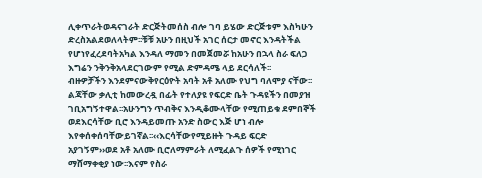ሊቀጥራትወዳናገራት ድርጅትመሰስ ብሎ ገባ ይሄው ድርጅቱም እስካሁን ድረስአልደወለላትም፡፡ቹቹ አሁን በዚህች አገር ሰርታ መኖር እንዳትችል የሆነየፈረደባትአካል እንዳለ ማመን በመጀመሯ ከአሁን በኋላ ስራ ፍለጋ እግሬን ንቅንቅአላደርገውም የሚል ድምዳሜ ላይ ደርሳለች፡፡
ብዙዎቻችን እንደምናውቅየርዕዮት አባት አቶ አለሙ የህግ ባለሞያ ናቸው፡፡ልጃቸው ቃሊቲ ከመውረዷ በፊት የተለያዩ የፍርድ ቤት ጉዳዩችን በመያዝ ገቢአግኝተዋል፡፡አሁንግን ጥብቅና እንዲቆሙላቸው የሚጠይቁ ደምበኞች ወደእርሳቸው ቢሮ እንዳይመጡ አንድ ስውር እጅ ሆነ ብሎ እየቀሰቀሰባቸውይገኛል፡፡‹‹እርሳቸውየሚይዙት ጉዳይ ፍርድ አያገኝም››ወደ አቶ አለሙ ቢሮለማምራት ለሚፈልጉ ሰዎች የሚነገር ማሸማቀቂያ ነው፡፡እናም የስራ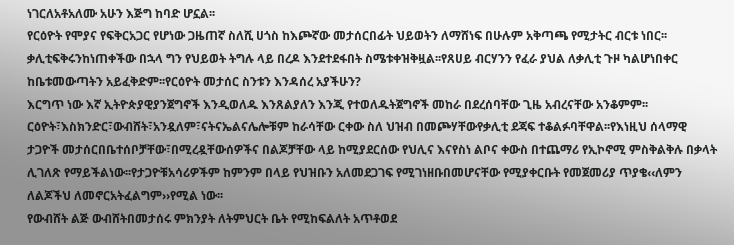ነገርለአቶአለሙ አሁን እጅግ ከባድ ሆኗል፡፡
የርዕዮት የሞያና የፍቅርአጋር የሆነው ጋዜጠኛ ስለሺ ሀጎስ ከእጮኛው መታሰርበፊት ህይወትን ለማሸነፍ በሁሉም አቅጣጫ የሚታትር ብርቱ ነበር፡፡ ቃሊቲፍቅሩንከነጠቀችው በኋላ ግን የህይወት ትግሉ ላይ በረዶ እንደተደፋበት ስሜቱቀዝቅዟል፡፡የጸሀይ ብርሃንን የፈራ ያህል ለቃሊቲ ጉዞ ካልሆነበቀር ከቤቱመውጣትን አይፈቅድም፡፡የርዕዮት መታሰር ስንቱን እንዳሰረ አያችሁን?
እርግጥ ነው እኛ ኢትዮጵያዊያንጀግኖች እንዲወለዱ እንጸልያለን እንጂ የተወለዱትጀግኖች መከራ በደረሰባቸው ጊዜ አብረናቸው አንቆምም፡፡ርዕዮት፣እስክንድር፣ውብሸት፣አንዷለም፣ናትናኤልናሌሎቹም ከራሳቸው ርቀው ስለ ህዝብ በመጮሃቸውየቃሊቲ ደጃፍ ተቆልፉባቸዋል፡፡የእነዚህ ሰላማዊ ታጋዮች መታሰርበቤተሰቦቻቸው፣በሚረዷቸውሰዎችና በልጆቻቸው ላይ ከሚያደርሰው የህሊና እናየስነ ልቦና ቀውስ በተጨማሪ የኢኮኖሚ ምስቅልቅሉ በቃላት ሊገለጽ የማይችልነው፡፡የታጋዮቹአሳሪዎችም ከምንም በላይ የህዝቡን አለመደጋገፍ የሚገነዘቡበመሆናቸው የሚያቀርቡት የመጀመሪያ ጥያቄ‹‹ለምን ለልጆችህ ለመኖርአትፈልግም››የሚል ነው፡፡
የውብሸት ልጅ ውብሸትበመታሰሩ ምክንያት ለትምህርት ቤት የሚከፍልለት አጥቶወደ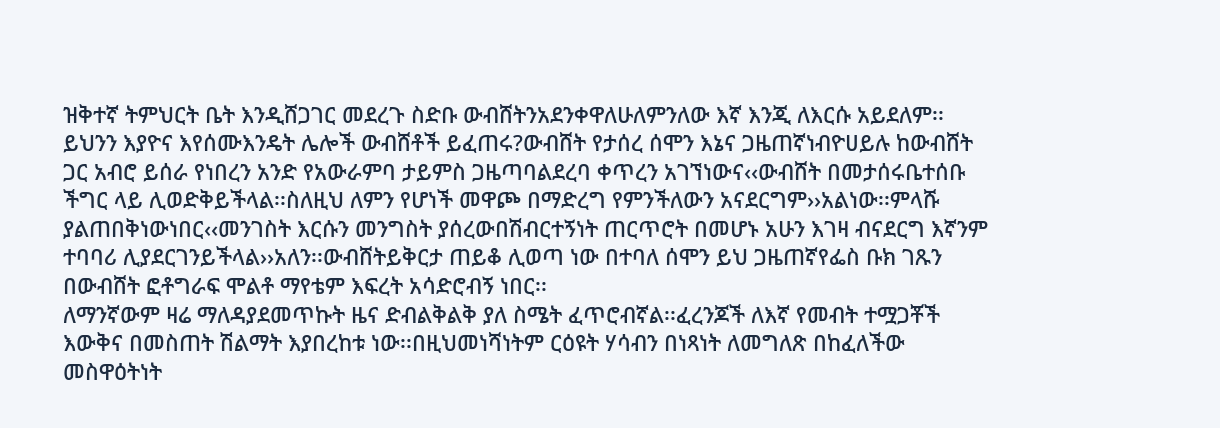ዝቅተኛ ትምህርት ቤት እንዲሸጋገር መደረጉ ስድቡ ውብሸትንአደንቀዋለሁለምንለው እኛ እንጂ ለእርሱ አይደለም፡፡ይህንን እያዮና እየሰሙእንዴት ሌሎች ውብሸቶች ይፈጠሩ?ውብሸት የታሰረ ሰሞን እኔና ጋዜጠኛነብዮሀይሉ ከውብሸት ጋር አብሮ ይሰራ የነበረን አንድ የአውራምባ ታይምስ ጋዜጣባልደረባ ቀጥረን አገኘነውና‹‹ውብሸት በመታሰሩቤተሰቡ ችግር ላይ ሊወድቅይችላል፡፡ስለዚህ ለምን የሆነች መዋጮ በማድረግ የምንችለውን አናደርግም››አልነው፡፡ምላሹ ያልጠበቅነውነበር‹‹መንገስት እርሱን መንግስት ያሰረውበሽብርተኝነት ጠርጥሮት በመሆኑ አሁን እገዛ ብናደርግ እኛንም ተባባሪ ሊያደርገንይችላል››አለን፡፡ውብሸትይቅርታ ጠይቆ ሊወጣ ነው በተባለ ሰሞን ይህ ጋዜጠኛየፌስ ቡክ ገጹን በውብሸት ፎቶግራፍ ሞልቶ ማየቴም እፍረት አሳድሮብኝ ነበር፡፡
ለማንኛውም ዛሬ ማለዳያደመጥኩት ዜና ድብልቅልቅ ያለ ስሜት ፈጥሮብኛል፡፡ፈረንጆች ለእኛ የመብት ተሟጋቾች እውቅና በመስጠት ሽልማት እያበረከቱ ነው፡፡በዚህመነሻነትም ርዕዩት ሃሳብን በነጻነት ለመግለጽ በከፈለችው መስዋዕትነት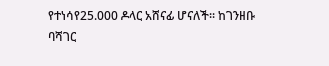የተነሳየ25.000 ዶላር አሸናፊ ሆናለች፡፡ ከገንዘቡ ባሻገር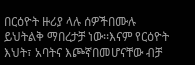በርዕዮት ዙሪያ ላሉ ሰዎችበሙሉ ይህትልቅ ማበረታቻ ነው፡፡እናም የርዕዮት እህት፣ አባትና እጮኛበመሆናቸው ብቻ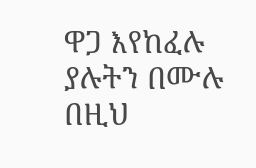ዋጋ እየከፈሉ ያሉትን በሙሉ በዚህ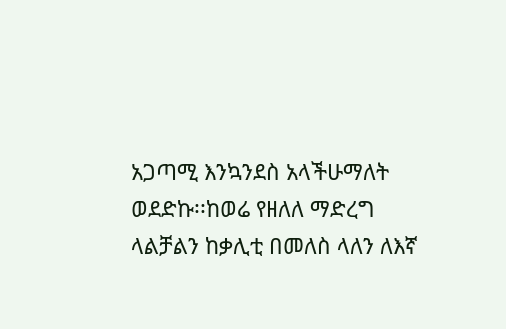አጋጣሚ እንኳንደስ አላችሁማለት ወደድኩ፡፡ከወሬ የዘለለ ማድረግ ላልቻልን ከቃሊቲ በመለስ ላለን ለእኛ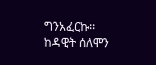ግንአፈርኩ፡፡
ከዳዊት ሰለሞን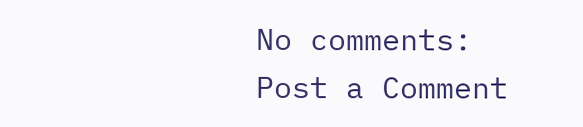No comments:
Post a Comment